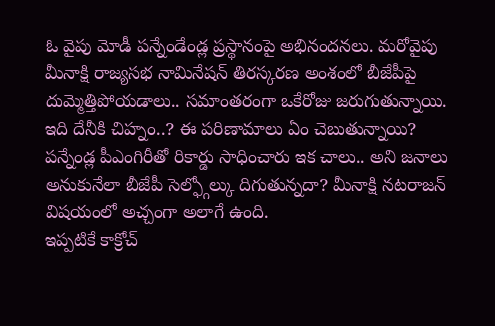ఓ వైపు మోడీ పన్నేండేండ్ల ప్రస్థానంపై అభినందనలు. మరోవైపు మీనాక్షి రాజ్యసభ నామినేషన్ తిరస్కరణ అంశంలో బీజేపీపై దుమ్మెత్తిపోయడాలు.. సమాంతరంగా ఒకేరోజు జరుగుతున్నాయి. ఇది దేనీకి చిహ్నం..? ఈ పరిణామాలు ఏం చెబుతున్నాయి? పన్నేండ్ల పీఎంగిరీతో రికార్డు సాధించారు ఇక చాలు.. అని జనాలు అనుకునేలా బీజేపీ సెల్ఫ్గోల్కు దిగుతున్నదా? మీనాక్షి నటరాజన్ విషయంలో అచ్చంగా అలాగే ఉంది.
ఇప్పటికే కాక్రోచ్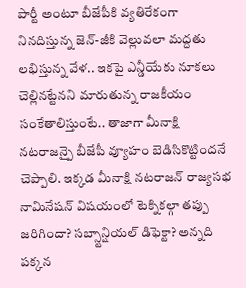పార్టీ అంటూ బీజేపీకి వ్యతిరేకంగా నినదిస్తున్న జెన్-జీకి వెల్లువలా మద్దతు లభిస్తున్న వేళ.. ఇకపై ఎన్డీయేకు నూకలు చెల్లినట్టేనని మారుతున్న రాజకీయం సంకేతాలిస్తుంటే.. తాజాగా మీనాక్షి నటరాజన్పై బీజేపీ వ్యూహం బెడిసికొట్టిందనే చెప్పాలి. ఇక్కడ మీనాక్షి నటరాజన్ రాజ్యసభ నామినేషన్ విషయంలో టెక్నికల్గా తప్పు జరిగిందా? సబ్స్టాన్షియల్ డిఫెక్టా? అన్నది పక్కన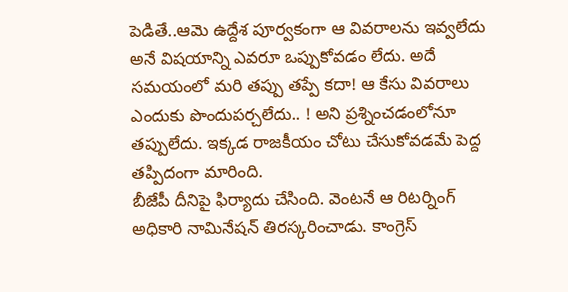పెడితే..ఆమె ఉద్దేశ పూర్వకంగా ఆ వివరాలను ఇవ్వలేదు అనే విషయాన్ని ఎవరూ ఒప్పుకోవడం లేదు. అదే సమయంలో మరి తప్పు తప్పే కదా! ఆ కేసు వివరాలు ఎందుకు పొందుపర్చలేదు.. ! అని ప్రశ్నించడంలోనూ తప్పులేదు. ఇక్కడ రాజకీయం చోటు చేసుకోవడమే పెద్ద తప్పిదంగా మారింది.
బీజేపీ దీనిపై ఫిర్యాదు చేసింది. వెంటనే ఆ రిటర్నింగ్ అధికారి నామినేషన్ తిరస్కరించాడు. కాంగ్రెస్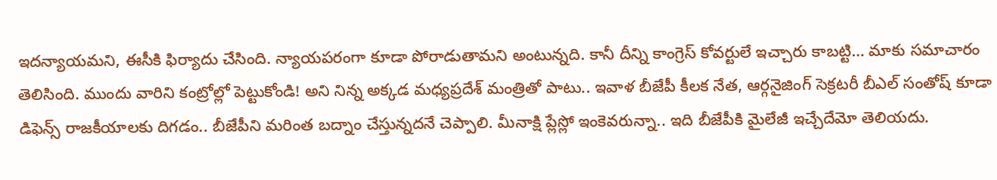ఇదన్యాయమని, ఈసీకి ఫిర్యాదు చేసింది. న్యాయపరంగా కూడా పోరాడుతామని అంటున్నది. కానీ దీన్ని కాంగ్రెస్ కోవర్టులే ఇచ్చారు కాబట్టి… మాకు సమాచారం తెలిసింది. ముందు వారిని కంట్రోల్లో పెట్టుకోండి! అని నిన్న అక్కడ మధ్యప్రదేశ్ మంత్రితో పాటు.. ఇవాళ బీజేపీ కీలక నేత, ఆర్గనైజింగ్ సెక్రటరీ బీఎల్ సంతోష్ కూడా డిఫెన్స్ రాజకీయాలకు దిగడం.. బీజేపీని మరింత బద్నాం చేస్తున్నదనే చెప్పాలి. మీనాక్షి ప్లేస్లో ఇంకెవరున్నా.. ఇది బీజేపీకి మైలేజీ ఇచ్చేదేమో తెలియదు.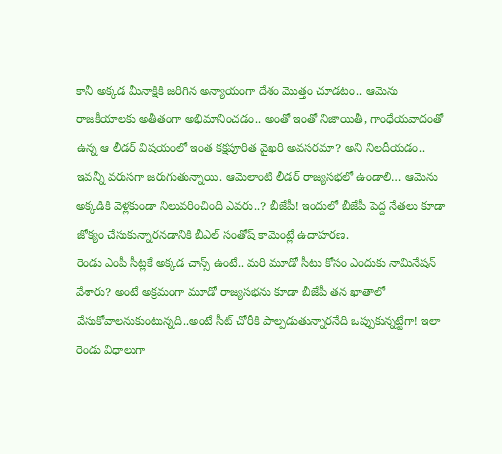కానీ అక్కడ మీనాక్షికి జరిగిన అన్యాయంగా దేశం మొత్తం చూడటం.. ఆమెను రాజకీయాలకు అతీతంగా అభిమానించడం.. అంతో ఇంతో నిజాయితీ, గాంధేయవాదంతో ఉన్న ఆ లీడర్ విషయంలో ఇంత కక్షపూరిత వైఖరి అవసరమా? అని నిలదీయడం.. ఇవన్నీ వరుసగా జరుగుతున్నాయి. ఆమెలాంటి లీడర్ రాజ్యసభలో ఉండాలి… ఆమెను అక్కడికి వెళ్లకుండా నిలువరించింది ఎవరు..? బీజేపీ! ఇందులో బీజేపీ పెద్ద నేతలు కూడా జోక్యం చేసుకున్నారనడానికి బీఎల్ సంతోష్ కామెంట్లే ఉదాహరణ.
రెండు ఎంపీ సీట్లకే అక్కడ చాన్స్ ఉంటే.. మరి మూడో సీటు కోసం ఎందుకు నామినేషన్ వేశారు? అంటే అక్రమంగా మూడో రాజ్యసభను కూడా బీజేపీ తన ఖాతాలో వేసుకోవాలనుకుంటున్నది..అంటే సీట్ చోరీకి పాల్పడుతున్నారనేది ఒప్పుకున్నట్టేగా! ఇలా రెండు విధాలుగా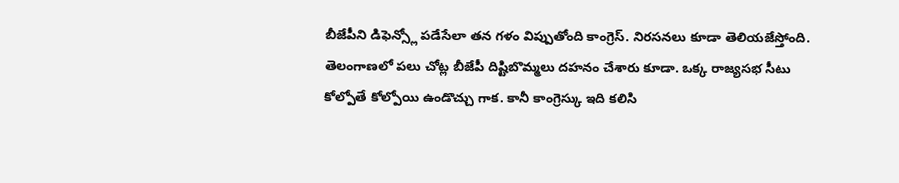బీజేపీని డిఫెన్స్లో పడేసేలా తన గళం విప్పుతోంది కాంగ్రెస్. నిరసనలు కూడా తెలియజేస్తోంది. తెలంగాణలో పలు చోట్ల బీజేపీ దిష్టిబొమ్మలు దహనం చేశారు కూడా. ఒక్క రాజ్యసభ సీటు కోల్పోతే కోల్పోయి ఉండొచ్చు గాక. కానీ కాంగ్రెస్కు ఇది కలిసి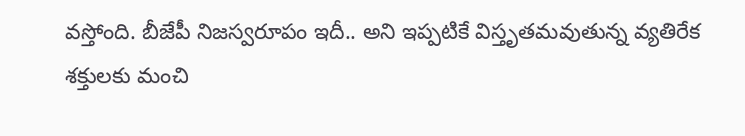వస్తోంది. బీజేపీ నిజస్వరూపం ఇదీ.. అని ఇప్పటికే విస్తృతమవుతున్న వ్యతిరేక శక్తులకు మంచి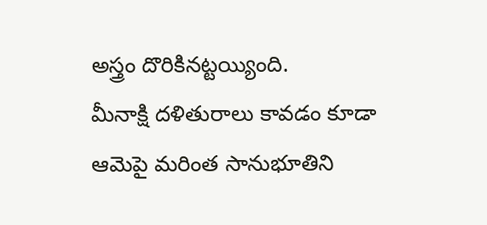అస్త్రం దొరికినట్టయ్యింది.
మీనాక్షి దళితురాలు కావడం కూడా ఆమెపై మరింత సానుభూతిని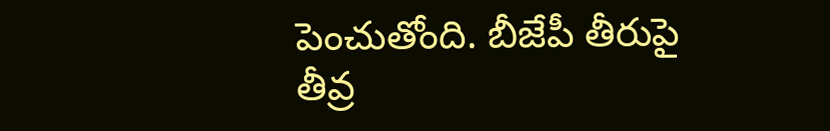పెంచుతోంది. బీజేపీ తీరుపై తీవ్ర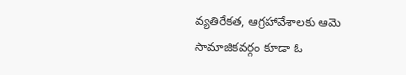వ్యతిరేకత, ఆగ్రహావేశాలకు ఆమె సామాజికవర్గం కూడా ఓ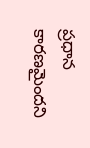ప్రధాన కారణమైందని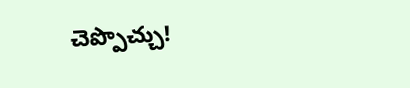చెప్పొచ్చు!